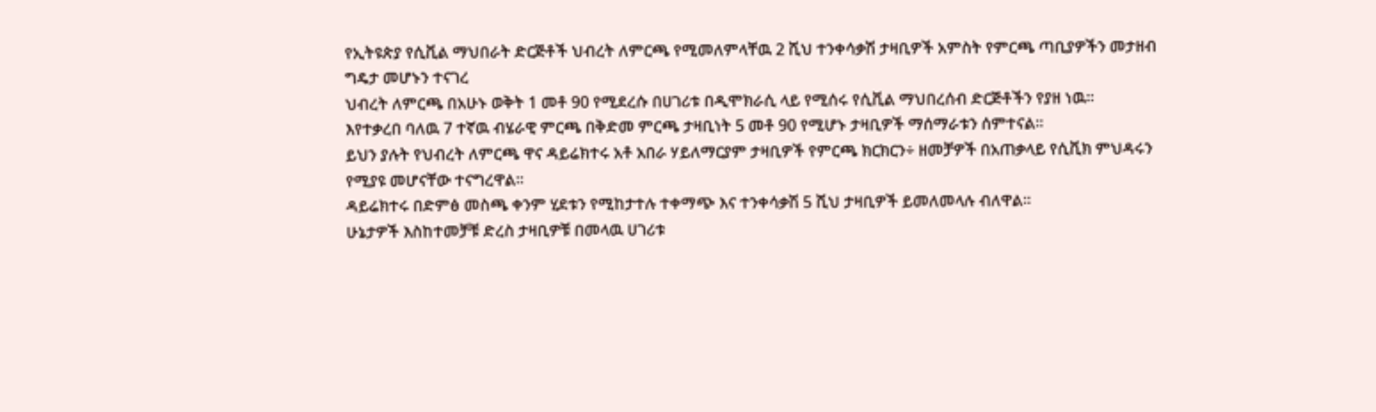የኢትዩጵያ የሲቪል ማህበራት ድርጅቶች ህብረት ለምርጫ የሚመለምላቸዉ 2 ሺህ ተንቀሳቃሽ ታዛቢዎች አምስት የምርጫ ጣቢያዎችን መታዘብ ግዴታ መሆኑን ተናገረ
ህብረት ለምርጫ በአሁኑ ወቅት 1 መቶ 90 የሚደረሱ በሀገሪቱ በዲሞክራሲ ላይ የሚሰሩ የሲቪል ማህበረሰብ ድርጅቶችን የያዘ ነዉ።
እየተቃረበ ባለዉ 7 ተኛዉ ብሄራዊ ምርጫ በቅድመ ምርጫ ታዛቢነት 5 መቶ 90 የሚሆኑ ታዛቢዎች ማሰማራቱን ሰምተናል።
ይህን ያሉት የህብረት ለምርጫ ዋና ዳይሬክተሩ አቶ አበራ ሃይለማርያም ታዛቢዎች የምርጫ ክርክርን÷ ዘመቻዎች በአጠቃላይ የሲቪክ ምህዳሩን የሚያዩ መሆናቸው ተናግረዋል።
ዳይሬክተሩ በድምፅ መስጫ ቀንም ሂደቱን የሚከታተሉ ተቀማጭ እና ተንቀሳቃሽ 5 ሺህ ታዛቢዎች ይመለመላሉ ብለዋል።
ሁኔታዎች እስከተመቻቹ ድረስ ታዛቢዎቹ በመላዉ ሀገሪቱ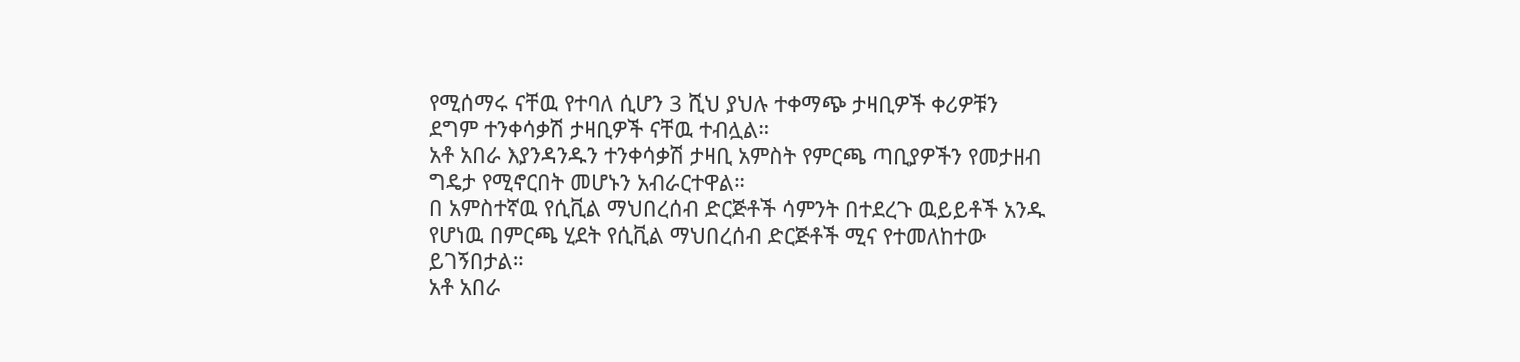የሚሰማሩ ናቸዉ የተባለ ሲሆን 3 ሺህ ያህሉ ተቀማጭ ታዛቢዎች ቀሪዎቹን ደግም ተንቀሳቃሽ ታዛቢዎች ናቸዉ ተብሏል።
አቶ አበራ እያንዳንዱን ተንቀሳቃሽ ታዛቢ አምስት የምርጫ ጣቢያዎችን የመታዘብ ግዴታ የሚኖርበት መሆኑን አብራርተዋል።
በ አምስተኛዉ የሲቪል ማህበረሰብ ድርጅቶች ሳምንት በተደረጉ ዉይይቶች አንዱ የሆነዉ በምርጫ ሂደት የሲቪል ማህበረሰብ ድርጅቶች ሚና የተመለከተው ይገኝበታል።
አቶ አበራ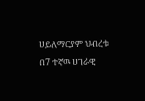ሀይለማርያም ህብረቱ በ7 ተኛዉ ሀገራዊ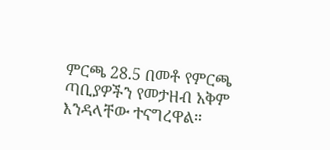ምርጫ 28.5 በመቶ የምርጫ ጣቢያዎችን የመታዘብ አቅም እንዳላቸው ተናግረዋል።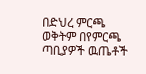በድህረ ምርጫ ወቅትም በየምርጫ ጣቢያዎች ዉጤቶች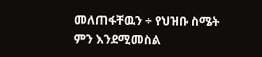መለጠፋቸዉን ÷ የህዝቡ ስሜት ምን እንደሚመስል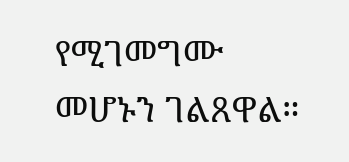የሚገመግሙ መሆኑን ገልጸዋል።